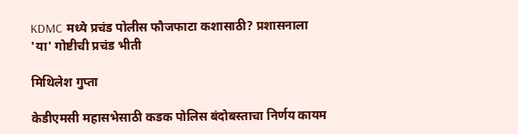KDMC मध्ये प्रचंड पोलीस फौजफाटा कशासाठी? प्रशासनाला 'या' गोष्टीची प्रचंड भीती

मिथिलेश गुप्ता

केडीएमसी महासभेसाठी कडक पोलिस बंदोबस्ताचा निर्णय कायम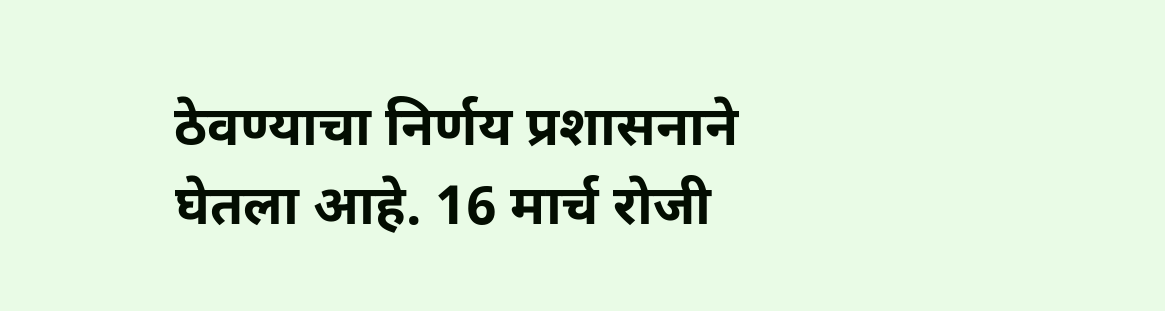ठेवण्याचा निर्णय प्रशासनाने घेतला आहे. 16 मार्च रोजी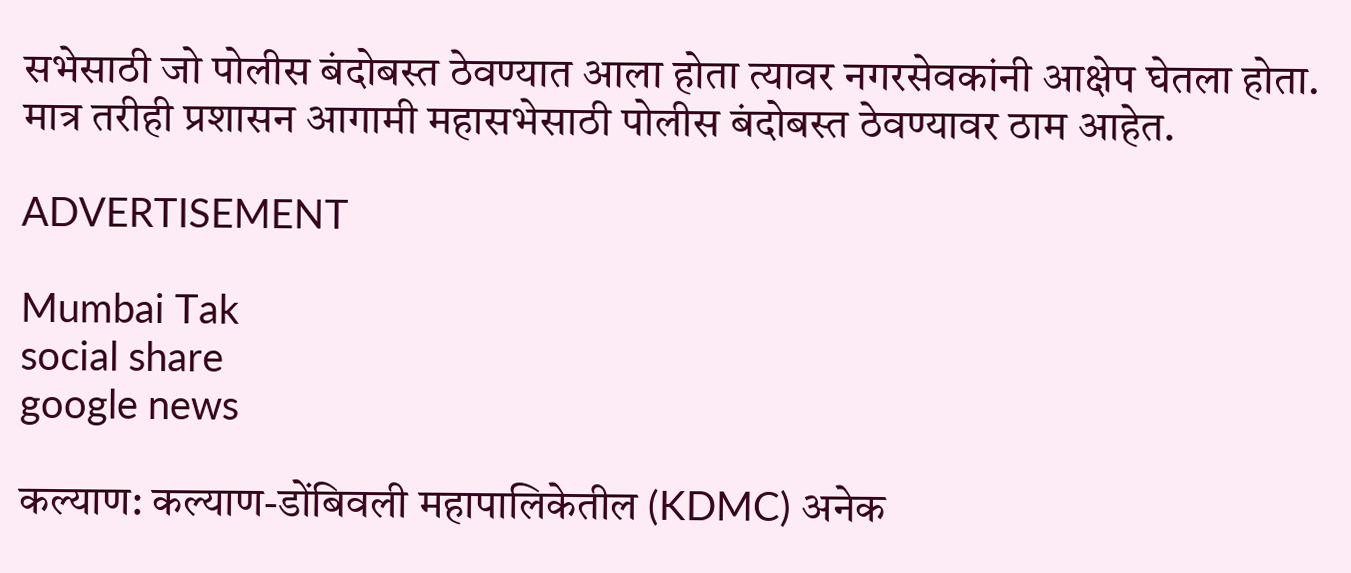सभेसाठी जो पोलीस बंदोबस्त ठेवण्यात आला होता त्यावर नगरसेवकांनी आक्षेप घेतला होता. मात्र तरीही प्रशासन आगामी महासभेसाठी पोलीस बंदोबस्त ठेवण्यावर ठाम आहेत.

ADVERTISEMENT

Mumbai Tak
social share
google news

कल्याण: कल्याण-डोंबिवली महापालिकेतील (KDMC) अनेक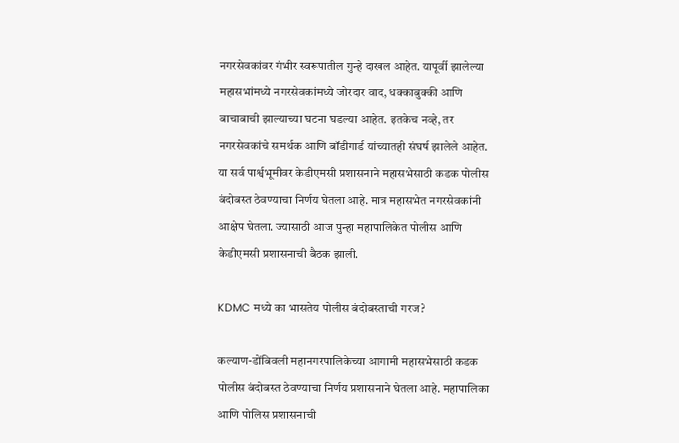नगरसेवकांवर गंभीर स्वरूपातील गुन्हे दाखल आहेत. यापूर्वी झालेल्या महासभांमध्ये नगरसेवकांमध्ये जोरदार वाद, धक्काबुक्की आणि बाचाबाची झाल्याच्या घटना घडल्या आहेत. इतकेच नव्हे, तर नगरसेवकांचे समर्थक आणि बॉडीगार्ड यांच्यातही संघर्ष झालेले आहेत. या सर्व पार्श्वभूमीवर केडीएमसी प्रशासनाने महासभेसाठी कडक पोलीस बंदोबस्त ठेवण्याचा निर्णय घेतला आहे. मात्र महासभेत नगरसेवकांनी आक्षेप घेतला. ज्यासाठी आज पुन्हा महापालिकेत पोलीस आणि केडीएमसी प्रशासनाची बैठक झाली.

KDMC मध्ये का भासतेय पोलीस बंदोबस्ताची गरज?

कल्याण-डोंबिवली महानगरपालिकेच्या आगामी महासभेसाठी कडक पोलीस बंदोबस्त ठेवण्याचा निर्णय प्रशासनाने घेतला आहे. महापालिका आणि पोलिस प्रशासनाची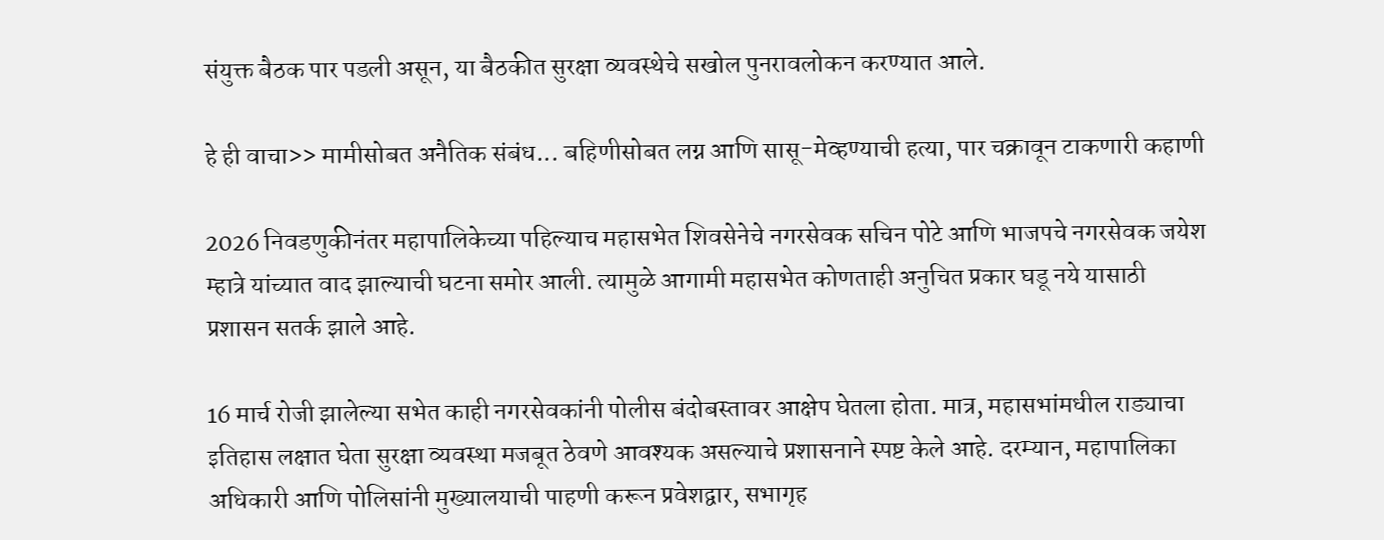संयुक्त बैठक पार पडली असून, या बैठकीत सुरक्षा व्यवस्थेचे सखोल पुनरावलोकन करण्यात आले.

हे ही वाचा>> मामीसोबत अनैतिक संबंध... बहिणीसोबत लग्न आणि सासू-मेव्हण्याची हत्या, पार चक्रावून टाकणारी कहाणी

2026 निवडणुकीनंतर महापालिकेच्या पहिल्याच महासभेत शिवसेनेचे नगरसेवक सचिन पोटे आणि भाजपचे नगरसेवक जयेश म्हात्रे यांच्यात वाद झाल्याची घटना समोर आली. त्यामुळे आगामी महासभेत कोणताही अनुचित प्रकार घडू नये यासाठी प्रशासन सतर्क झाले आहे.

16 मार्च रोजी झालेल्या सभेत काही नगरसेवकांनी पोलीस बंदोबस्तावर आक्षेप घेतला होता. मात्र, महासभांमधील राड्याचा इतिहास लक्षात घेता सुरक्षा व्यवस्था मजबूत ठेवणे आवश्यक असल्याचे प्रशासनाने स्पष्ट केले आहे. दरम्यान, महापालिका अधिकारी आणि पोलिसांनी मुख्यालयाची पाहणी करून प्रवेशद्वार, सभागृह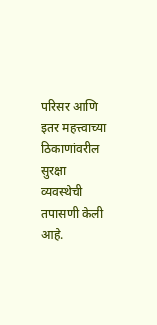परिसर आणि इतर महत्त्वाच्या ठिकाणांवरील सुरक्षा व्यवस्थेची तपासणी केली आहे.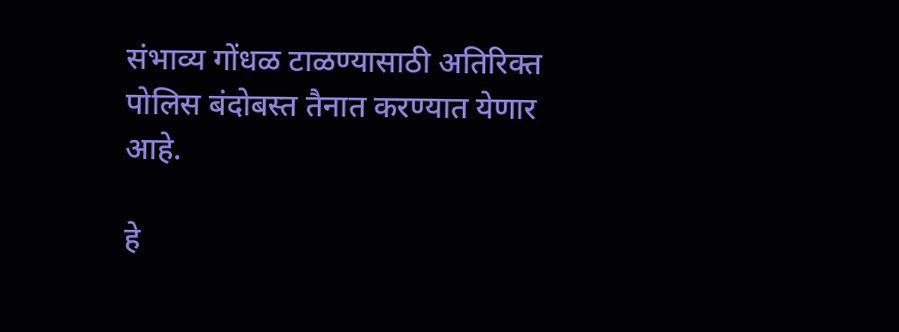संभाव्य गोंधळ टाळण्यासाठी अतिरिक्त पोलिस बंदोबस्त तैनात करण्यात येणार आहे.

हे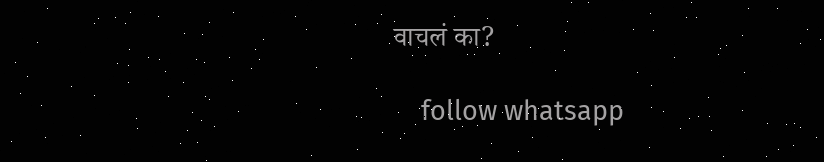वाचलं का?

    follow whatsapp